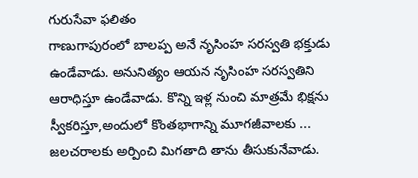గురుసేవా ఫలితం
గాణుగాపురంలో బాలప్ప అనే నృసింహ సరస్వతి భక్తుడు ఉండేవాడు. అనునిత్యం ఆయన నృసింహ సరస్వతిని ఆరాధిస్తూ ఉండేవాడు. కొన్ని ఇళ్ల నుంచి మాత్రమే భిక్షను స్వీకరిస్తూ,అందులో కొంతభాగాన్ని మూగజీవాలకు ... జలచరాలకు అర్పించి మిగతాది తాను తీసుకునేవాడు.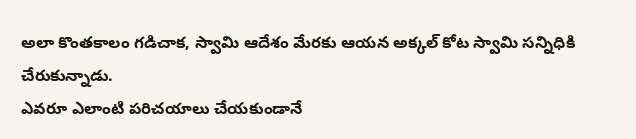అలా కొంతకాలం గడిచాక, స్వామి ఆదేశం మేరకు ఆయన అక్కల్ కోట స్వామి సన్నిధికి చేరుకున్నాడు.
ఎవరూ ఎలాంటి పరిచయాలు చేయకుండానే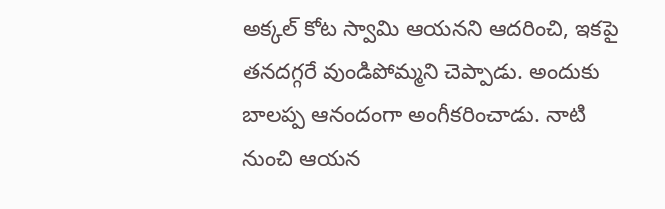అక్కల్ కోట స్వామి ఆయనని ఆదరించి, ఇకపై తనదగ్గరే వుండిపోమ్మని చెప్పాడు. అందుకు బాలప్ప ఆనందంగా అంగీకరించాడు. నాటి నుంచి ఆయన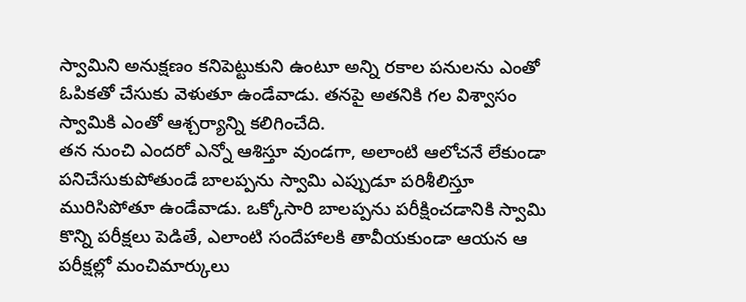స్వామిని అనుక్షణం కనిపెట్టుకుని ఉంటూ అన్ని రకాల పనులను ఎంతో ఓపికతో చేసుకు వెళుతూ ఉండేవాడు. తనపై అతనికి గల విశ్వాసం స్వామికి ఎంతో ఆశ్చర్యాన్ని కలిగించేది.
తన నుంచి ఎందరో ఎన్నో ఆశిస్తూ వుండగా, అలాంటి ఆలోచనే లేకుండా పనిచేసుకుపోతుండే బాలప్పను స్వామి ఎప్పుడూ పరిశీలిస్తూ మురిసిపోతూ ఉండేవాడు. ఒక్కోసారి బాలప్పను పరీక్షించడానికి స్వామి కొన్ని పరీక్షలు పెడితే, ఎలాంటి సందేహాలకి తావీయకుండా ఆయన ఆ పరీక్షల్లో మంచిమార్కులు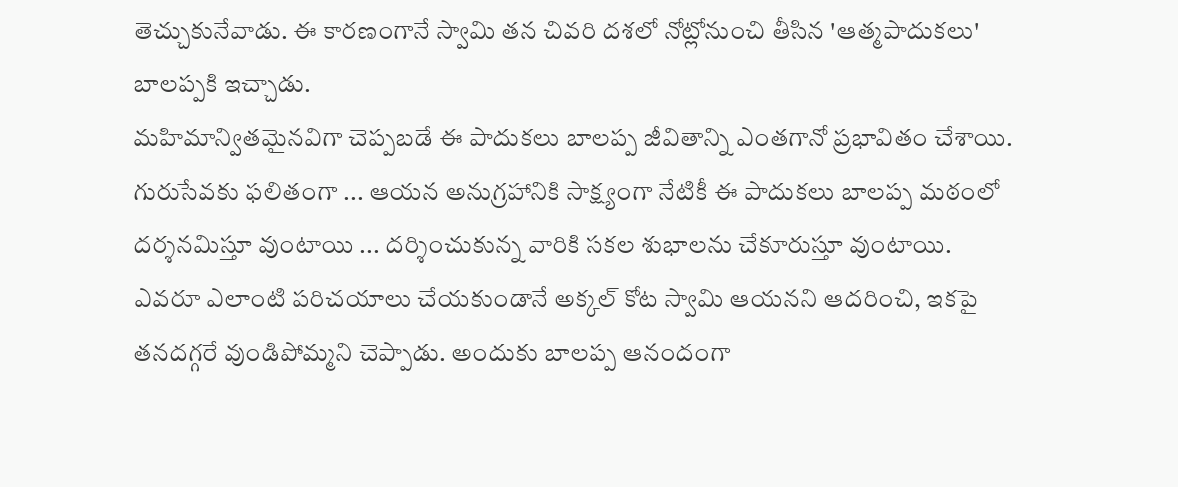తెచ్చుకునేవాడు. ఈ కారణంగానే స్వామి తన చివరి దశలో నోట్లోనుంచి తీసిన 'ఆత్మపాదుకలు' బాలప్పకి ఇచ్చాడు.
మహిమాన్వితమైనవిగా చెప్పబడే ఈ పాదుకలు బాలప్ప జీవితాన్ని ఎంతగానో ప్రభావితం చేశాయి. గురుసేవకు ఫలితంగా ... ఆయన అనుగ్రహానికి సాక్ష్యంగా నేటికీ ఈ పాదుకలు బాలప్ప మఠంలో దర్శనమిస్తూ వుంటాయి ... దర్శించుకున్న వారికి సకల శుభాలను చేకూరుస్తూ వుంటాయి.
ఎవరూ ఎలాంటి పరిచయాలు చేయకుండానే అక్కల్ కోట స్వామి ఆయనని ఆదరించి, ఇకపై తనదగ్గరే వుండిపోమ్మని చెప్పాడు. అందుకు బాలప్ప ఆనందంగా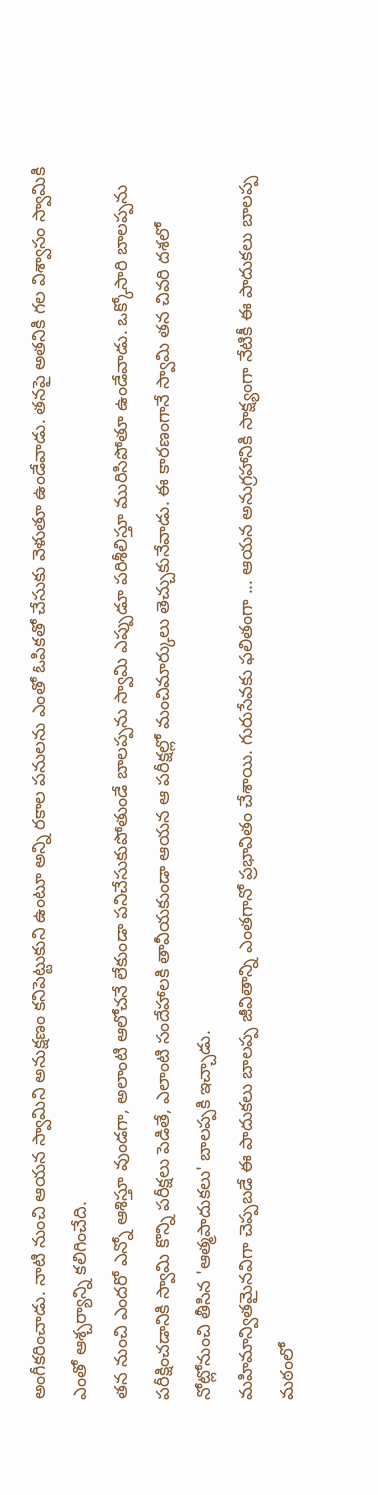అంగీకరించాడు. నాటి నుంచి ఆయన స్వామిని అనుక్షణం కనిపెట్టుకుని ఉంటూ అన్ని రకాల పనులను ఎంతో ఓపికతో చేసుకు వెళుతూ ఉండేవాడు. తనపై అతనికి గల విశ్వాసం స్వామికి ఎంతో ఆశ్చర్యాన్ని కలిగించేది.
తన నుంచి ఎందరో ఎన్నో ఆశిస్తూ వుండగా, అలాంటి ఆలోచనే లేకుండా పనిచేసుకుపోతుండే బాలప్పను స్వామి ఎప్పుడూ పరిశీలిస్తూ మురిసిపోతూ ఉండేవాడు. ఒక్కోసారి బాలప్పను పరీక్షించడానికి స్వామి కొన్ని పరీక్షలు పెడితే, ఎలాంటి సందేహాలకి తావీయకుండా ఆయన ఆ పరీక్షల్లో మంచిమార్కులు తెచ్చుకునేవాడు. ఈ కారణంగానే స్వామి తన చివరి దశలో నోట్లోనుంచి తీసిన 'ఆత్మపాదుకలు' బాలప్పకి ఇచ్చాడు.
మహిమాన్వితమైనవిగా చెప్పబడే ఈ పాదుకలు బాలప్ప జీవితాన్ని ఎంతగానో ప్రభావితం చేశాయి. గురుసేవకు ఫలితంగా ... ఆయన అనుగ్రహానికి సాక్ష్యంగా నేటికీ ఈ పాదుకలు బాలప్ప మఠంలో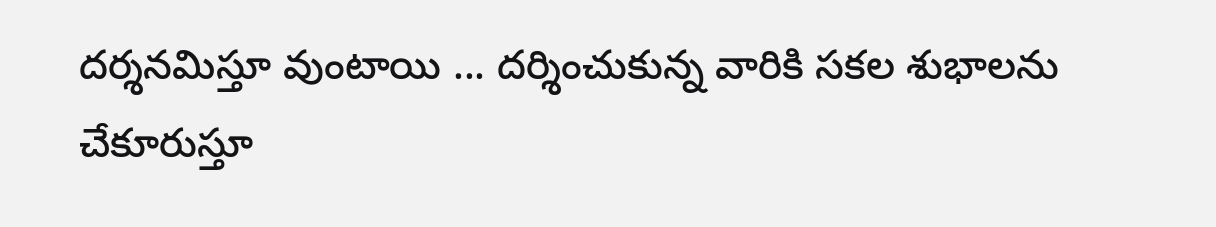దర్శనమిస్తూ వుంటాయి ... దర్శించుకున్న వారికి సకల శుభాలను చేకూరుస్తూ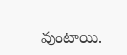వుంటాయి.